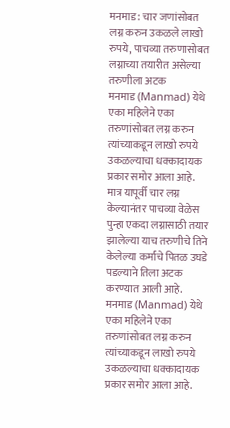मनमाड: चार जणांसोबत लग्न करुन उकळले लाखो रुपये, पाचव्या तरुणासोबत लग्नाच्या तयारीत असेल्या तरुणीला अटक
मनमाड (Manmad) येथे एका महिलेने एका तरुणांसोबत लग्न करुन त्यांच्याकडून लाखो रुपये उकळल्याचा धक्कादायक प्रकार समोर आला आहे. मात्र यापूर्वी चार लग्न केल्यानंतर पाचव्या वेळेस पुन्हा एकदा लग्नासाठी तयार झालेल्या याच तरुणीचे तिने केलेल्या कर्मांचे पितळ उघडे पडल्याने तिला अटक करण्यात आली आहे.
मनमाड (Manmad) येथे एका महिलेने एका तरुणांसोबत लग्न करुन त्यांच्याकडून लाखो रुपये उकळल्याचा धक्कादायक प्रकार समोर आला आहे.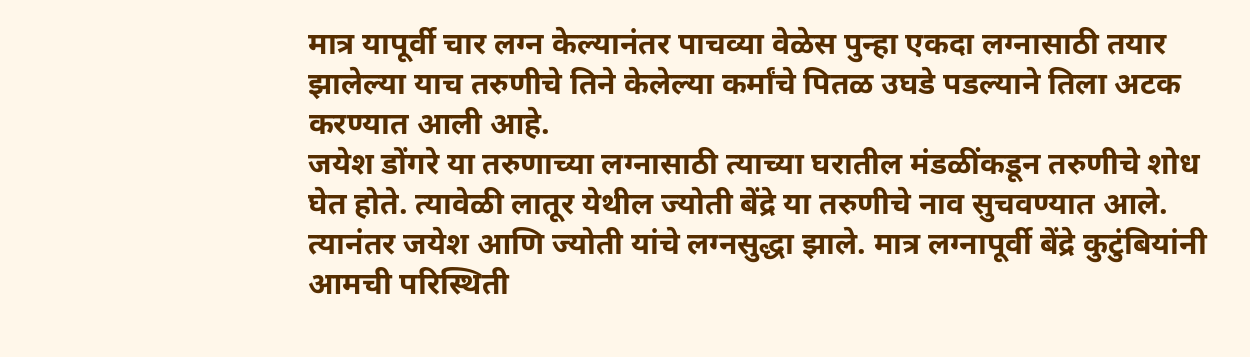मात्र यापूर्वी चार लग्न केल्यानंतर पाचव्या वेळेस पुन्हा एकदा लग्नासाठी तयार झालेल्या याच तरुणीचे तिने केलेल्या कर्मांचे पितळ उघडे पडल्याने तिला अटक करण्यात आली आहे.
जयेश डोंगरे या तरुणाच्या लग्नासाठी त्याच्या घरातील मंडळींकडून तरुणीचे शोध घेत होते. त्यावेळी लातूर येथील ज्योती बेंद्रे या तरुणीचे नाव सुचवण्यात आले. त्यानंतर जयेश आणि ज्योती यांचे लग्नसुद्धा झाले. मात्र लग्नापूर्वी बेंद्रे कुटुंबियांनी आमची परिस्थिती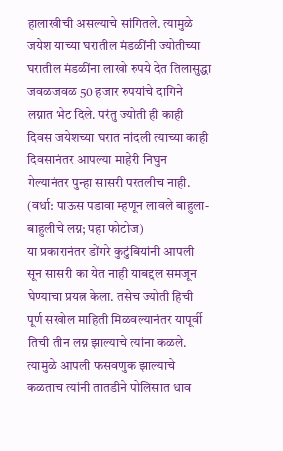हालाखीची असल्याचे सांगितले. त्यामुळे जयेश याच्या घरातील मंडळींनी ज्योतीच्या घरातील मंडळींना लाखो रुपये देत तिलासुद्धा जवळजवळ 50 हजार रुपयांचे दागिने लग्नात भेट दिले. परंतु ज्योती ही काही दिवस जयेशच्या घरात नांदली त्याच्या काही दिवसानंतर आपल्या माहेरी निघुन गेल्यानंतर पुन्हा सासरी परतलीच नाही.
(वर्धा: पाऊस पडावा म्हणून लावले बाहुला-बाहुलीचे लग्न; पहा फोटोज)
या प्रकारानंतर डोंगरे कुटुंबियांनी आपली सून सासरी का येत नाही याबद्दल समजून घेण्याचा प्रयत्न केला. तसेच ज्योती हिची पूर्ण सखोल माहिती मिळवल्यानंतर यापूर्वी तिची तीन लग्न झाल्याचे त्यांना कळले. त्यामुळे आपली फसवणुक झाल्याचे कळताच त्यांनी तातडीने पोलिसात धाव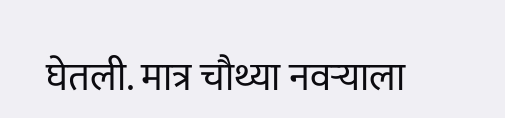घेतली. मात्र चौथ्या नवऱ्याला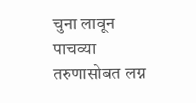चुना लावून पाचव्या तरुणासोबत लग्न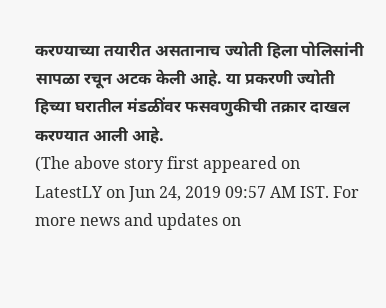करण्याच्या तयारीत असतानाच ज्योती हिला पोलिसांनी सापळा रचून अटक केली आहे. या प्रकरणी ज्योती हिच्या घरातील मंडळींवर फसवणुकीची तक्रार दाखल करण्यात आली आहे.
(The above story first appeared on LatestLY on Jun 24, 2019 09:57 AM IST. For more news and updates on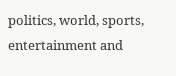politics, world, sports, entertainment and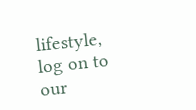lifestyle, log on to our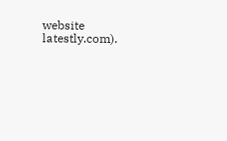website latestly.com).